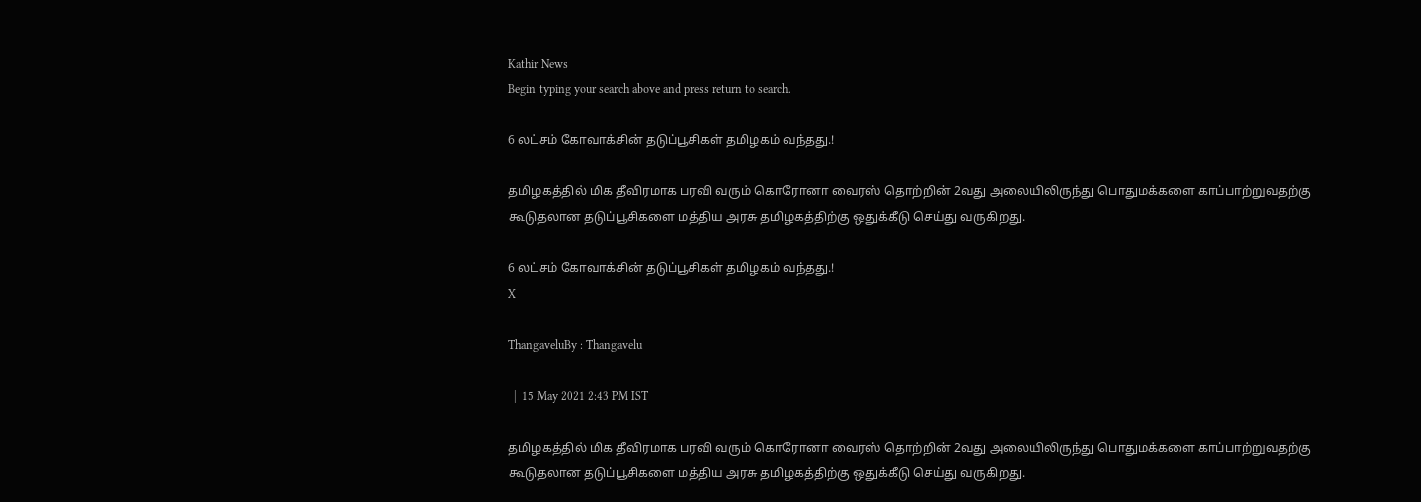Kathir News
Begin typing your search above and press return to search.

6 லட்சம் கோவாக்சின் தடுப்பூசிகள் தமிழகம் வந்தது.!

தமிழகத்தில் மிக தீவிரமாக பரவி வரும் கொரோனா வைரஸ் தொற்றின் 2வது அலையிலிருந்து பொதுமக்களை காப்பாற்றுவதற்கு கூடுதலான தடுப்பூசிகளை மத்திய அரசு தமிழகத்திற்கு ஒதுக்கீடு செய்து வருகிறது.

6 லட்சம் கோவாக்சின் தடுப்பூசிகள் தமிழகம் வந்தது.!
X

ThangaveluBy : Thangavelu

  |  15 May 2021 2:43 PM IST

தமிழகத்தில் மிக தீவிரமாக பரவி வரும் கொரோனா வைரஸ் தொற்றின் 2வது அலையிலிருந்து பொதுமக்களை காப்பாற்றுவதற்கு கூடுதலான தடுப்பூசிகளை மத்திய அரசு தமிழகத்திற்கு ஒதுக்கீடு செய்து வருகிறது.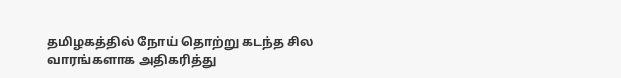தமிழகத்தில் நோய் தொற்று கடந்த சில வாரங்களாக அதிகரித்து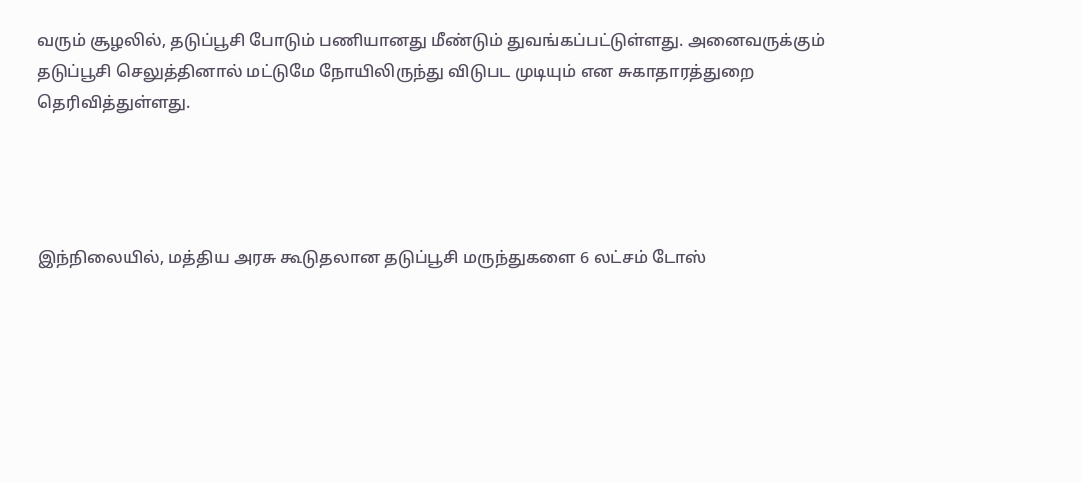வரும் சூழலில், தடுப்பூசி போடும் பணியானது மீண்டும் துவங்கப்பட்டுள்ளது. அனைவருக்கும் தடுப்பூசி செலுத்தினால் மட்டுமே நோயிலிருந்து விடுபட முடியும் என சுகாதாரத்துறை தெரிவித்துள்ளது.




இந்நிலையில், மத்திய அரசு கூடுதலான தடுப்பூசி மருந்துகளை 6 லட்சம் டோஸ்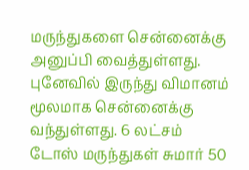மருந்துகளை சென்னைக்கு அனுப்பி வைத்துள்ளது. புனேவில் இருந்து விமானம் மூலமாக சென்னைக்கு வந்துள்ளது. 6 லட்சம் டோஸ் மருந்துகள் சுமார் 50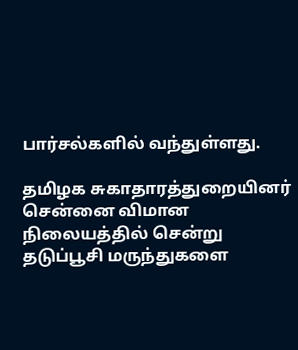பார்சல்களில் வந்துள்ளது.

தமிழக சுகாதாரத்துறையினர் சென்னை விமான நிலையத்தில் சென்று தடுப்பூசி மருந்துகளை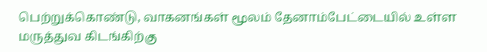பெற்றுக்கொண்டு, வாகனங்கள் மூலம் தேனாம்பேட்டையில் உள்ள மருத்துவ கிடங்கிற்கு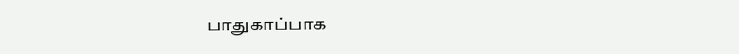பாதுகாப்பாக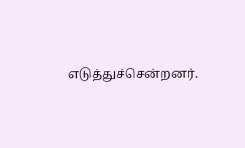எடுத்துச்சென்றனர்.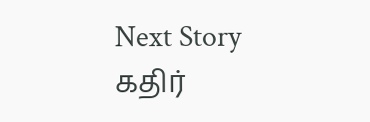Next Story
கதிர்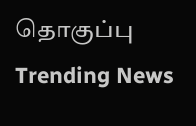தொகுப்பு
Trending News